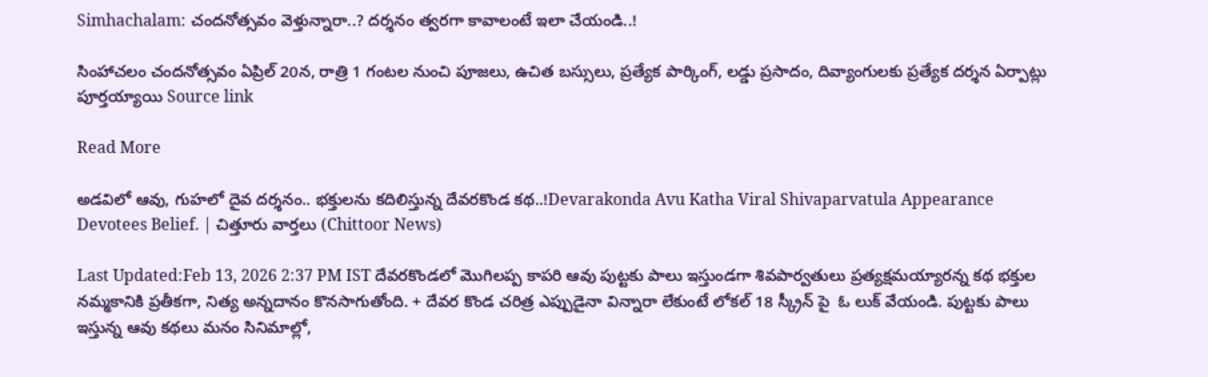Simhachalam: చందనోత్సవం వెళ్తున్నారా..? దర్శనం త్వరగా కావాలంటే ఇలా చేయండి..!

సింహాచలం చందనోత్సవం ఏప్రిల్ 20న, రాత్రి 1 గంటల నుంచి పూజలు, ఉచిత బస్సులు, ప్రత్యేక పార్కింగ్, లడ్డు ప్రసాదం, దివ్యాంగులకు ప్రత్యేక దర్శన ఏర్పాట్లు పూర్తయ్యాయి Source link

Read More

అడవిలో ఆవు, గుహలో దైవ దర్శనం.. భక్తులను కదిలిస్తున్న దేవరకొండ కథ..!Devarakonda Avu Katha Viral Shivaparvatula Appearance Devotees Belief. | చిత్తూరు వార్తలు (Chittoor News)

Last Updated:Feb 13, 2026 2:37 PM IST దేవరకొండలో మొగిలప్ప కాపరి ఆవు పుట్టకు పాలు ఇస్తుండగా శివపార్వతులు ప్రత్యక్షమయ్యారన్న కథ భక్తుల నమ్మకానికి ప్రతీకగా, నిత్య అన్నదానం కొనసాగుతోంది. + దేవర కొండ చరిత్ర ఎప్పుడైనా విన్నారా లేకుంటే లోకల్ 18 స్క్రీన్ పై  ఓ లుక్ వేయండి. పుట్టకు పాలు ఇస్తున్న ఆవు కథలు మనం సినిమాల్లో,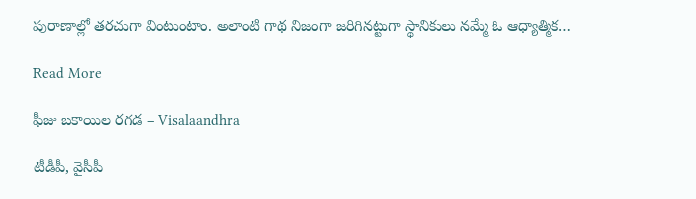పురాణాల్లో తరచుగా వింటుంటాం. అలాంటి గాథ నిజంగా జరిగినట్టుగా స్థానికులు నమ్మే ఓ ఆధ్యాత్మిక…

Read More

ఫీజు బకాయిల రగడ – Visalaandhra

టీడీపీ, వైసీపీ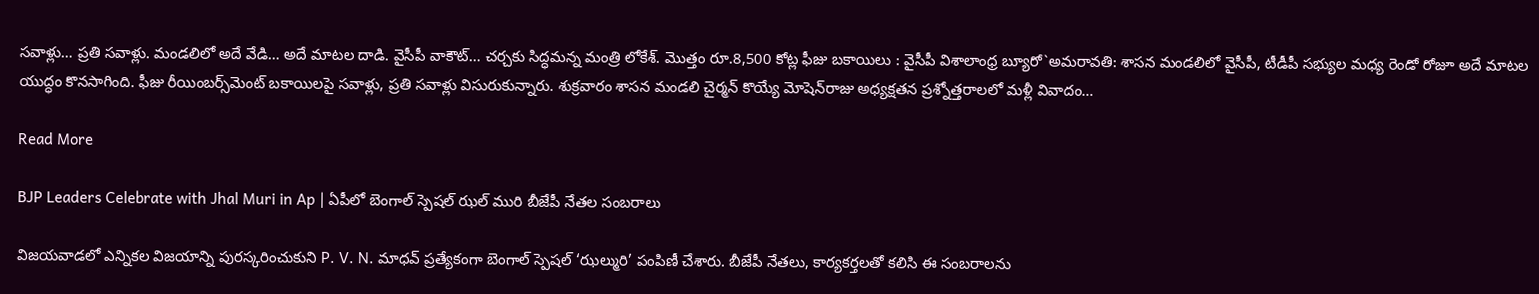సవాళ్లు… ప్రతి సవాళ్లు. మండలిలో అదే వేడి… అదే మాటల దాడి. వైసీపీ వాకౌట్… చర్చకు సిద్ధమన్న మంత్రి లోకేశ్. మొత్తం రూ.8,500 కోట్ల ఫీజు బకాయిలు : వైసీపీ విశాలాంధ్ర బ్యూరో`అమరావతి: శాసన మండలిలో వైసీపీ, టీడీపీ సభ్యుల మధ్య రెండో రోజూ అదే మాటల యుద్ధం కొనసాగింది. ఫీజు రీయింబర్స్‌మెంట్ బకాయిలపై సవాళ్లు, ప్రతి సవాళ్లు విసురుకున్నారు. శుక్రవారం శాసన మండలి చైర్మన్ కొయ్యే మోషెన్‌రాజు అధ్యక్షతన ప్రశ్నోత్తరాలలో మళ్లీ వివాదం…

Read More

BJP Leaders Celebrate with Jhal Muri in Ap | ఏపీలో బెంగాల్ స్పెషల్ ఝల్ మురి బీజేపీ నేతల సంబరాలు

విజయవాడలో ఎన్నికల విజయాన్ని పురస్కరించుకుని P. V. N. మాధవ్ ప్రత్యేకంగా బెంగాల్ స్పెషల్ ‘ఝల్మురి’ పంపిణీ చేశారు. బీజేపీ నేతలు, కార్యకర్తలతో కలిసి ఈ సంబరాలను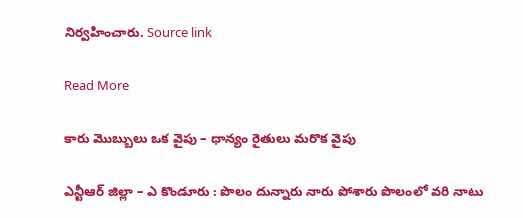నిర్వహించారు. Source link

Read More

కారు మొబ్బులు ఒక వైపు – ధాన్యం రైతులు మరొక వైపు

ఎన్టీఆర్ జిల్లా – ఎ కొండూరు : పొలం దున్నారు నారు పోశారు పొలంలో వరి నాటు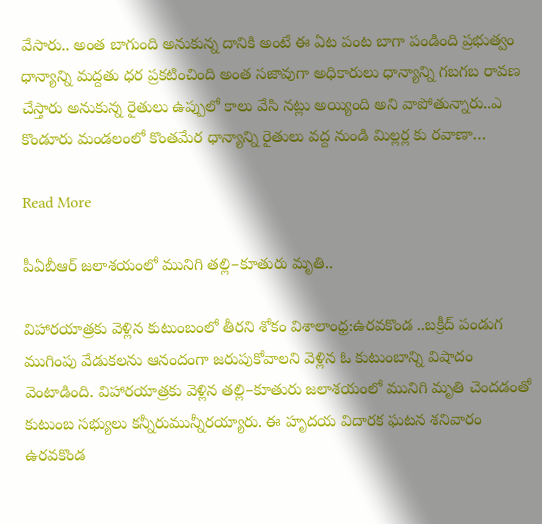వేసారు.. అంత బాగుంది అనుకున్న దానికి అంటే ఈ ఏట పంట బాగా పండింది ప్రభుత్వం ధాన్యాన్ని మద్దతు ధర ప్రకటించింది అంత సజావుగా అధికారులు ధాన్యాన్ని గబగబ రావణ చేస్తారు అనుకున్న రైతులు ఉప్పులో కాలు వేసి నట్లు అయ్యింది అని వాపోతున్నారు..ఎ కొండూరు మండలంలో కొంతమేర ధాన్యాన్ని రైతులు వద్ద నుండి మిల్లర్ల కు రవాణా…

Read More

పీఏబీఆర్ జలాశయంలో మునిగి తల్లి–కూతురు మృతి..

విహారయాత్రకు వెళ్లిన కుటుంబంలో తీరని శోకం విశాలాంధ్ర:ఉరవకొండ ..బక్రీద్ పండుగ ముగింపు వేడుకలను ఆనందంగా జరుపుకోవాలని వెళ్లిన ఓ కుటుంబాన్ని విషాదం వెంటాడింది. విహారయాత్రకు వెళ్లిన తల్లి–కూతురు జలాశయంలో మునిగి మృతి చెందడంతో కుటుంబ సభ్యులు కన్నీరుమున్నీరయ్యారు. ఈ హృదయ విదారక ఘటన శనివారం ఉరవకొండ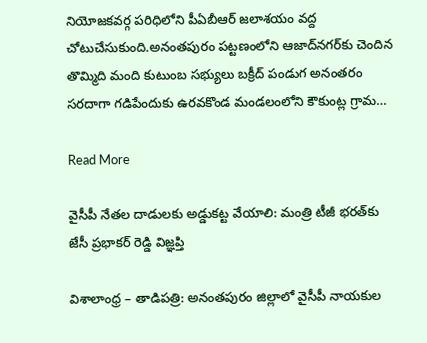నియోజకవర్గ పరిధిలోని పీఏబీఆర్ జలాశయం వద్ద చోటుచేసుకుంది.అనంతపురం పట్టణంలోని ఆజాద్‌నగర్‌కు చెందిన తొమ్మిది మంది కుటుంబ సభ్యులు బక్రీద్ పండుగ అనంతరం సరదాగా గడిపేందుకు ఉరవకొండ మండలంలోని కౌకుంట్ల గ్రామ…

Read More

వైసీపీ నేతల దాడులకు అడ్డుకట్ట వేయాలి: మంత్రి టీజీ భరత్‌కు జేసీ ప్రభాకర్ రెడ్డి విజ్ఞప్తి

విశాలాంధ్ర – తాడిపత్రి: అనంతపురం జిల్లాలో వైసీపీ నాయకుల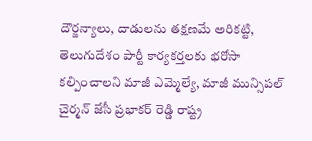దౌర్జన్యాలు, దాడులను తక్షణమే అరికట్టి, తెలుగుదేశం పార్టీ కార్యకర్తలకు భరోసా కల్పించాలని మాజీ ఎమ్మెల్యే, మాజీ మున్సిపల్ చైర్మన్ జేసీ ప్రభాకర్ రెడ్డి రాష్ట్ర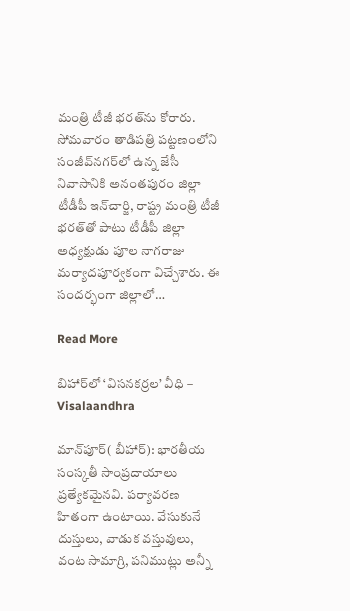మంత్రి టీజీ భరత్‌ను కోరారు. సోమవారం తాడిపత్రి పట్టణంలోని సంజీవ్‌నగర్‌లో ఉన్న జేసీ నివాసానికి అనంతపురం జిల్లా టీడీపీ ఇన్‌చార్జి, రాష్ట్ర మంత్రి టీజీ భరత్‌తో పాటు టీడీపీ జిల్లా అధ్యక్షుడు పూల నాగరాజు మర్యాదపూర్వకంగా విచ్చేశారు. ఈ సందర్భంగా జిల్లాలో…

Read More

బిహార్‌లో ‘విసనకర్రల’ వీధి – Visalaandhra

మాన్‌పూర్( బీహార్): భారతీయ సంస్కతీ సాంప్రదాయాలు ప్రత్యేకమైనవి. పర్యావరణ హితంగా ఉంటాయి. వేసుకునే దుస్తులు, వాడుక వస్తువులు, వంట సామాగ్రి, పనిముట్లు అన్నీ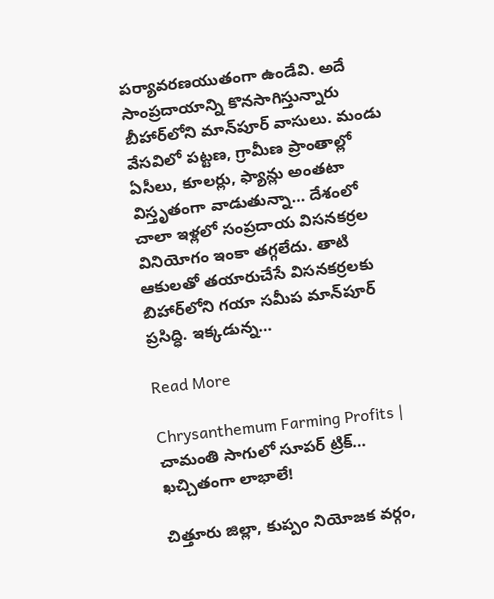పర్యావరణయుతంగా ఉండేవి. అదే సాంప్రదాయాన్ని కొనసాగిస్తున్నారు బీహార్‌లోని మాన్‌పూర్ వాసులు. మండు వేసవిలో పట్టణ, గ్రామీణ ప్రాంతాల్లో ఏసీలు, కూలర్లు, ఫ్యాన్లు అంతటా విస్తృతంగా వాడుతున్నా… దేశంలో చాలా ఇళ్లలో సంప్రదాయ విసనకర్రల వినియోగం ఇంకా తగ్గలేదు. తాటి ఆకులతో తయారుచేసే విసనకర్రలకు బిహార్‌లోని గయా సమీప మాన్‌పూర్ ప్రసిద్ధి. ఇక్కడున్న…

Read More

Chrysanthemum Farming Profits | చామంతి సాగులో సూపర్ ట్రిక్… ఖచ్చితంగా లాభాలే!

చిత్తూరు జిల్లా, కుప్పం నియోజక వర్గం,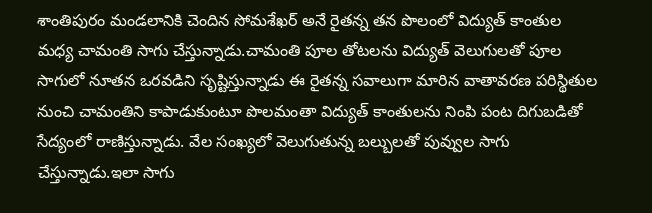శాంతిపురం మండలానికి చెందిన సోమశేఖర్ అనే రైతన్న తన పొలంలో విద్యుత్ కాంతుల మధ్య చామంతి సాగు చేస్తున్నాడు.చామంతి పూల తోటలను విద్యుత్ వెలుగులతో పూల సాగులో నూతన ఒరవడిని సృష్టిస్తున్నాడు ఈ రైతన్న సవాలుగా మారిన వాతావరణ పరిస్థితుల నుంచి చామంతిని కాపాడుకుంటూ పొలమంతా విద్యుత్ కాంతులను నింపి పంట దిగుబడితో సేద్యంలో రాణిస్తున్నాడు. వేల సంఖ్యలో వెలుగుతున్న బల్బులతో పువ్వుల సాగు చేస్తున్నాడు.ఇలా సాగు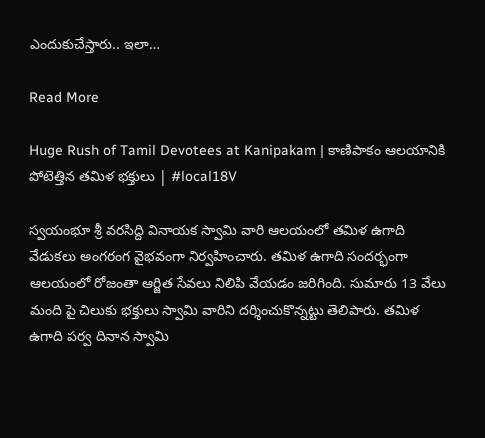ఎందుకుచేస్తారు.. ఇలా…

Read More

Huge Rush of Tamil Devotees at Kanipakam | కాణిపాకం ఆలయానికి పోటెత్తిన తమిళ భక్తులు | #local18V

స్వయంభూ శ్రీ వరసిద్ది వినాయక స్వామి వారి ఆలయంలో తమిళ ఉగాది వేడుకలు అంగరంగ వైభవంగా నిర్వహించారు. తమిళ ఉగాది సందర్భంగా ఆలయంలో రోజంతా ఆర్జిత సేవలు నిలిపి వేయడం జరిగింది. సుమారు 13 వేలు మంది పై చిలుకు భక్తులు స్వామి వారిని దర్శించుకొన్నట్టు తెలిపారు. తమిళ ఉగాది పర్వ దినాన స్వామి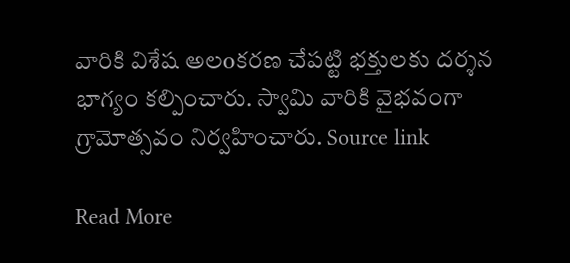వారికి విశేష అలoకరణ చేపట్టి భక్తులకు దర్శన భాగ్యం కల్పించారు. స్వామి వారికి వైభవంగా గ్రామోత్సవం నిర్వహించారు. Source link

Read More